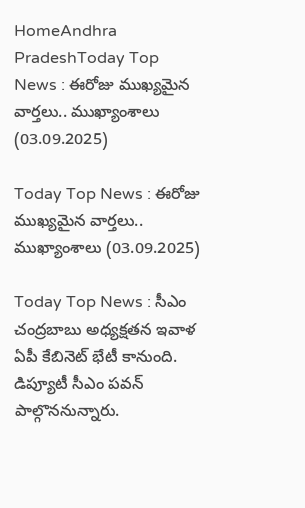HomeAndhra PradeshToday Top News : ఈరోజు ముఖ్యమైన వార్తలు.. ముఖ్యాంశాలు (03.09.2025)

Today Top News : ఈరోజు ముఖ్యమైన వార్తలు.. ముఖ్యాంశాలు (03.09.2025)

Today Top News : సీఎం చంద్రబాబు అధ్యక్షతన ఇవాళ ఏపీ కేబినెట్ భేటీ కానుంది. డిప్యూటీ సీఎం పవన్ పాల్గొననున్నారు.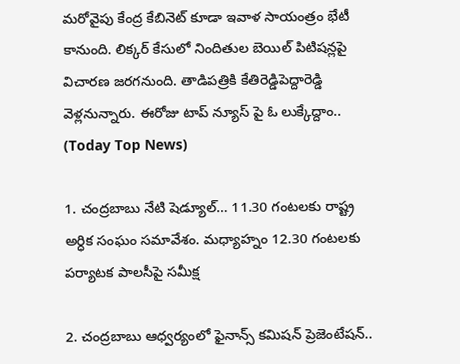మరోవైపు కేంద్ర కేబినెట్ కూడా ఇవాళ సాయంత్రం భేటీ కానుంది. లిక్కర్ కేసులో నిందితుల బెయిల్ పిటిషన్లపై విచారణ జరగనుంది. తాడిపత్రికి కేతిరెడ్డిపెద్దారెడ్డి వెళ్లనున్నారు. ఈరోజు టాప్ న్యూస్ పై ఓ లుక్కేద్దాం.. (Today Top News)

1. చంద్రబాబు నేటి షెడ్యూల్… 11.30 గంటలకు రాష్ట్ర అర్ధిక సంఘం సమావేశం. మధ్యాహ్నం 12.30 గంటలకు పర్యాటక పాలసీపై సమీక్ష

2. చంద్రబాబు ఆధ్వర్యంలో ఫైనాన్స్ కమిషన్ ప్రెజెంటేషన్..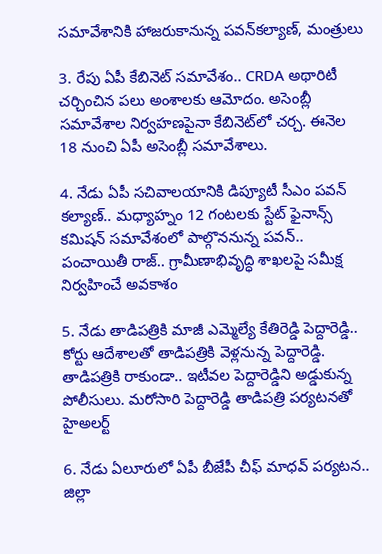సమావేశానికి హాజరుకానున్న పవన్‌కల్యాణ్, మంత్రులు

3. రేపు ఏపీ కేబినెట్ సమావేశం.. CRDA అథారిటీ చర్చించిన పలు అంశాలకు ఆమోదం. అసెంబ్లీ సమావేశాల నిర్వహణపైనా కేబినెట్‍లో చర్చ. ఈనెల 18 నుంచి ఏపీ అసెంబ్లీ సమావేశాలు.

4. నేడు ఏపీ సచివాలయానికి డిప్యూటీ సీఎం పవన్ కల్యాణ్.. మధ్యాహ్నం 12 గంటలకు స్టేట్ ఫైనాన్స్ కమిషన్ సమావేశంలో పాల్గొననున్న పవన్.. పంచాయితీ రాజ్.. గ్రామీణాభివృద్ధి శాఖలపై సమీక్ష నిర్వహించే అవకాశం

5. నేడు తాడిపత్రికి మాజీ ఎమ్మెల్యే కేతిరెడ్డి పెద్దారెడ్డి.. కోర్టు ఆదేశాలతో తాడిపత్రికి వెళ్లనున్న పెద్దారెడ్డి. తాడిపత్రికి రాకుండా.. ఇటీవల పెద్దారెడ్డిని అడ్డుకున్న పోలీసులు. మరోసారి పెద్దారెడ్డి తాడిపత్రి పర్యటనతో హైఅలర్ట్

6. నేడు ఏలూరులో ఏపీ బీజేపీ చీఫ్‌ మాధవ్ పర్యటన.. జిల్లా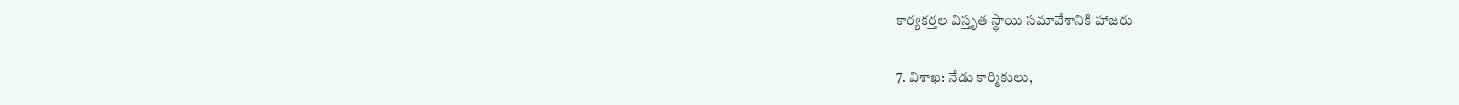కార్యకర్తల విస్తృత స్థాయి సమావేశానికి హాజరు

7. విశాఖ: నేడు కార్మికులు,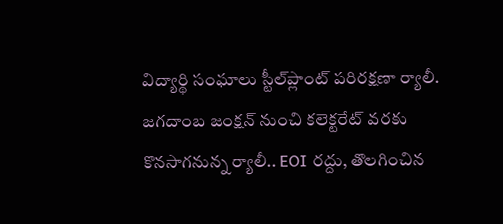విద్యార్థి సంఘాలు స్టీల్‌ప్లాంట్‌ పరిరక్షణా ర్యాలీ. జగదాంబ జంక్షన్‌ నుంచి కలెక్టరేట్‌ వరకు కొనసాగనున్న ర్యాలీ.. EOI రద్దు, తొలగించిన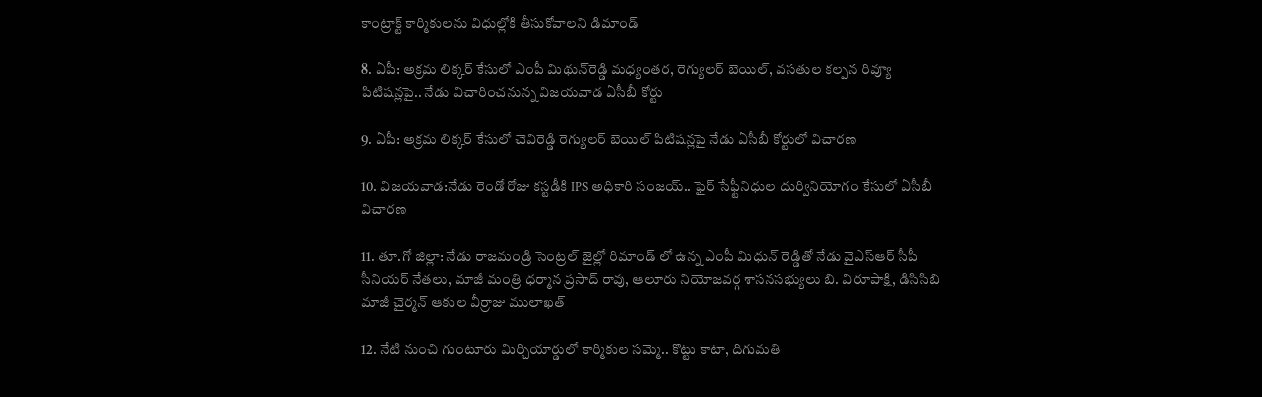కాంట్రాక్ట్‌ కార్మికులను విధుల్లోకి తీసుకోవాలని డిమాండ్‌

8. ఏపీ: అక్రమ లిక్కర్ కేసులో ఎంపీ మిథున్‌రెడ్డి మధ్యంతర, రెగ్యులర్ బెయిల్‌, వసతుల కల్పన రివ్యూ పిటిషన్లపై.. నేడు విచారించనున్న విజయవాడ ఏసీబీ కోర్టు

9. ఏపీ: అక్రమ లిక్కర్‌ కేసులో చెవిరెడ్డి రెగ్యులర్‌ బెయిల్‌ పిటిషన్లపై నేడు ఏసీబీ కోర్టులో విచారణ

10. విజయవాడ:నేడు రెండో రోజు కస్టడీకి IPS అధికారి సంజయ్.. ఫైర్ సేఫ్టీనిధుల దుర్వినియోగం కేసులో ఏసీబీ విచారణ

11. తూ.గో జిల్లా: నేడు రాజమండ్రి సెంట్రల్ జైల్లో రిమాండ్ లో ఉన్న ఎంపీ మిధున్ రెడ్డితో నేడు వైఎస్ఆర్ సీపీ సీనియర్ నేతలు, మాజీ మంత్రి ధర్మాన ప్రసాద్ రావు, ఆలూరు నియోజవర్గ శాసనసభ్యులు బి. విరూపాక్షి, డిసిసిబి మాజీ చైర్మన్ ఆకుల వీర్రాజు ములాఖత్

12. నేటి నుంచి గుంటూరు మిర్చియార్డులో కార్మికుల‌ సమ్మె.. కొట్టు కాటా, దిగుమతి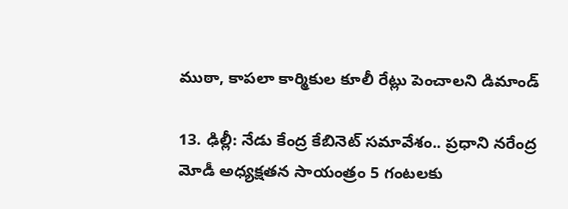ముఠా, కాపలా కార్మికుల కూలీ రేట్లు పెంచాలని డిమాండ్

13. ఢిల్లీ: నేడు కేంద్ర కేబినెట్‌ సమావేశం.. ప్రధాని నరేంద్ర మోడీ అధ్యక్షతన సాయంత్రం 5 గంటలకు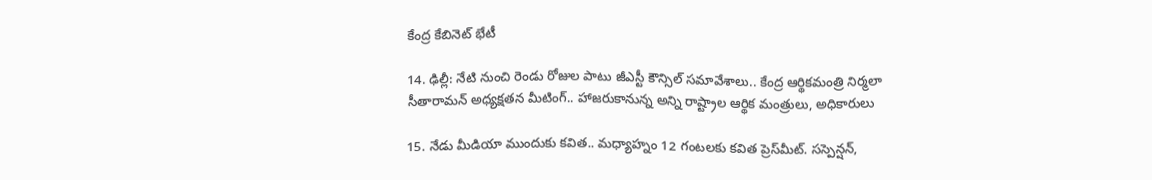కేంద్ర కేబినెట్‌ భేటీ

14. ఢిల్లీ: నేటి నుంచి రెండు రోజుల పాటు జీఎస్టీ కౌన్సిల్‌ సమావేశాలు.. కేంద్ర ఆర్థికమంత్రి నిర్మలా సీతారామన్‌ అధ్యక్షతన మీటింగ్‌.. హాజరుకానున్న అన్ని రాష్ట్రాల ఆర్థిక మంత్రులు, అధికారులు

15. నేడు మీడియా ముందుకు కవిత.. మధ్యాహ్నం 12 గంటలకు కవిత ప్రెస్‌మీట్. సస్పెన్షన్‌,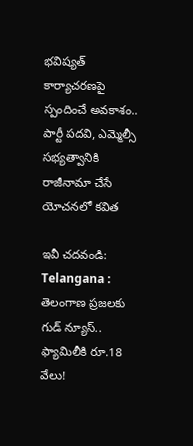భవిష్యత్ కార్యాచరణపై స్పందించే అవకాశం.. పార్టీ పదవి, ఎమ్మెల్సీ సభ్యత్వానికి రాజీనామా చేసే యోచనలో కవిత

ఇవీ చదవండి: Telangana : తెలంగాణ ప్రజలకు గుడ్ న్యూస్.. ఫ్యామిలీకి రూ.18 వేలు!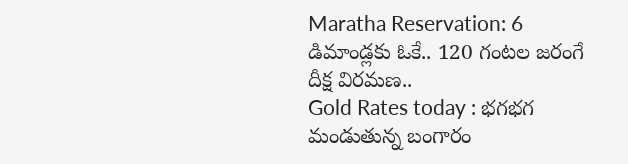Maratha Reservation: 6 డిమాండ్లకు ఓకే.. 120 గంటల జరంగే దీక్ష విరమణ..
Gold Rates today : భగభగ మండుతున్న బంగారం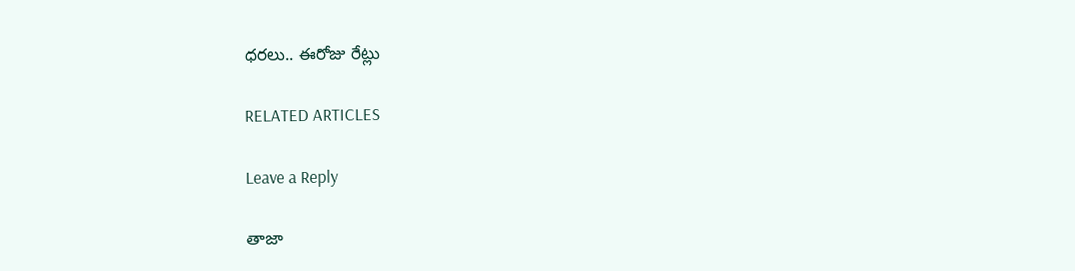ధరలు.. ఈరోజు రేట్లు

RELATED ARTICLES

Leave a Reply

తాజా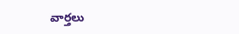వార్తలు